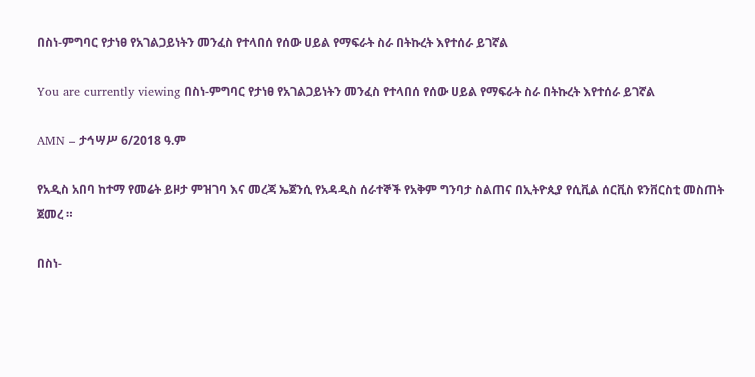በስነ-ምግባር የታነፀ የአገልጋይነትን መንፈስ የተላበሰ የሰው ሀይል የማፍራት ስራ በትኩረት እየተሰራ ይገኛል

You are currently viewing በስነ-ምግባር የታነፀ የአገልጋይነትን መንፈስ የተላበሰ የሰው ሀይል የማፍራት ስራ በትኩረት እየተሰራ ይገኛል

AMN – ታኅሣሥ 6/2018 ዓ.ም

የአዲስ አበባ ከተማ የመሬት ይዞታ ምዝገባ እና መረጃ ኤጀንሲ የአዳዲስ ሰራተኞች የአቅም ግንባታ ስልጠና በኢትዮጲያ የሲቪል ሰርቪስ ዩንቨርስቲ መስጠት ጀመረ ።

በስነ-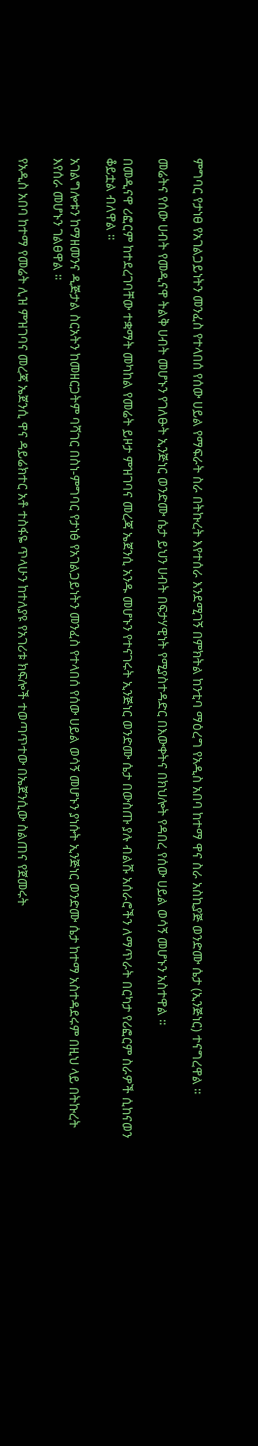ምግባር የታነፀ የአገልጋይነትን መንፈስ የተላበሰ የሰው ሀይል የማፍራት ስራ በትኩረት እየተሰራ እንደሚገኝ በምክትል ከንቲባ ማዕረግ የአዲስ አበባ ከተማ ዋና ስራ አስኪያጅ ወንድሙ ሴታ (ኢንጅነር) ተናግረዋል ፡፡

መሬትና የሰው ሀብት የመዲናዋ ትልቅ ሀብት መሆኑን የገለፁት ኢንጅነር ወንድሙ ሴታ ይህን ሀብት በፍታሃዊነት የሚያስተዳድር በእውቀትና በክህሎት የዳበረ የሰው ሀይል ወሳኝ መሆኑን አስተዋል ፡፡

በመዲናዋ ሪፎርም ከተደረገባቸው ተቋማት መካከል የመሬት ይዞታ ምዝገባና መረጃ ኤጀንሲ አንዱ መሆኑን የተናገሩት ኢንጅነር ወንድሙ ሴታ በውስጡ ያሉ ብልሹ አሰራሮችን ለማጥራት በርካታ የሪፎርም ስራዎች ሲከናወን ቆይቷል ብለዋል ፡፡

አገልግሎቱን ከማዘመንና ዲጅታል ስርአትን ከመዘርጋትም ባሻገር በስነ-ምግባር የታነፅ የአገልጋይነትን መንፈስ የተላበሰ የሰው ሀይል ወሳኝ መሆኑን ያነሱት ኢንጅነር ወንድሙ ሴታ ከተማ አስተዳደሩም በዚህ ላይ በትኩረት እየሰራ መሆኑን ገልፀዋል ፡፡

የአዲስ አበባ ከተማ የመሬት ሊዝ ምዝገባና መረጃ ኤጀንሲ ዋና ዳይሬክተር አቶ ተስፋዬ ጥላሁን ከተለያዩ የአገሪቱ ክፍሎች ተወጣጥተው በኤጀንሲው ስልጠና የጀመሩት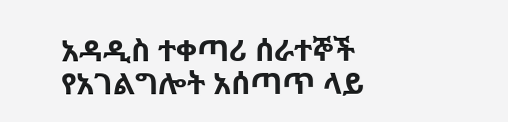አዳዲስ ተቀጣሪ ሰራተኞች የአገልግሎት አሰጣጥ ላይ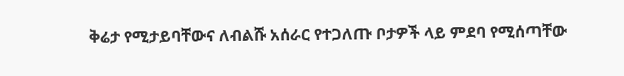ቅሬታ የሚታይባቸውና ለብልሹ አሰራር የተጋለጡ ቦታዎች ላይ ምደባ የሚሰጣቸው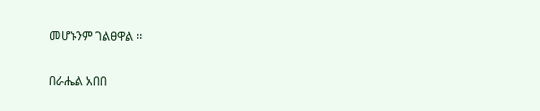መሆኑንም ገልፀዋል ፡፡

በራሔል አበበ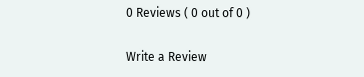0 Reviews ( 0 out of 0 )

Write a Review